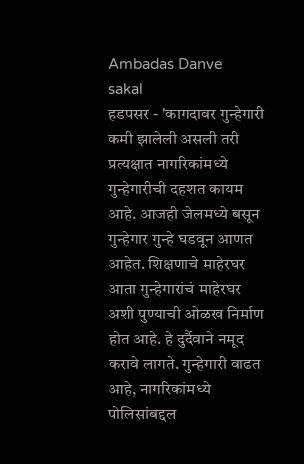Ambadas Danve
sakal
हडपसर - 'कागदावर गुन्हेगारी कमी झालेली असली तरी प्रत्यक्षात नागरिकांमध्ये गुन्हेगारीची दहशत कायम आहे. आजही जेलमध्ये बसून गुन्हेगार गुन्हे घडवून आणत आहेत. शिक्षणाचे माहेरघर आता गुन्हेगारांचं माहेरघर अशी पुण्याची ओळख निर्माण होत आहे. हे दुर्दैवाने नमूद करावे लागते. गुन्हेगारी वाढत आहे, नागरिकांमध्ये पोलिसांबद्दल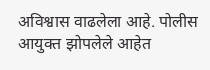अविश्वास वाढलेला आहे. पोलीस आयुक्त झोपलेले आहेत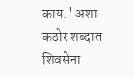काय.' अशा कठोर शब्दात शिवसेना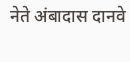नेते अंबादास दानवे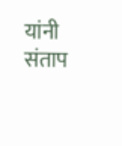यांनी संताप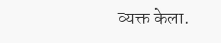व्यक्त केला.